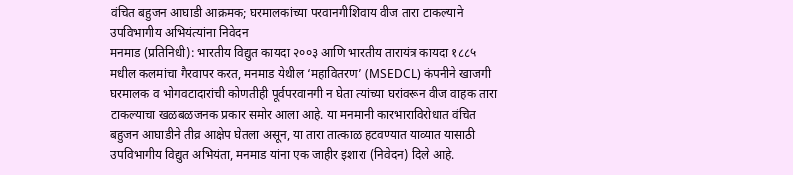वंचित बहुजन आघाडी आक्रमक; घरमालकांच्या परवानगीशिवाय वीज तारा टाकल्याने उपविभागीय अभियंत्यांना निवेदन
मनमाड (प्रतिनिधी): भारतीय विद्युत कायदा २००३ आणि भारतीय तारायंत्र कायदा १८८५ मधील कलमांचा गैरवापर करत, मनमाड येथील ‘महावितरण’ (MSEDCL) कंपनीने खाजगी घरमालक व भोगवटादारांची कोणतीही पूर्वपरवानगी न घेता त्यांच्या घरांवरून वीज वाहक तारा टाकल्याचा खळबळजनक प्रकार समोर आला आहे. या मनमानी कारभाराविरोधात वंचित बहुजन आघाडीने तीव्र आक्षेप घेतला असून, या तारा तात्काळ हटवण्यात याव्यात यासाठी उपविभागीय विद्युत अभियंता, मनमाड यांना एक जाहीर इशारा (निवेदन) दिले आहे.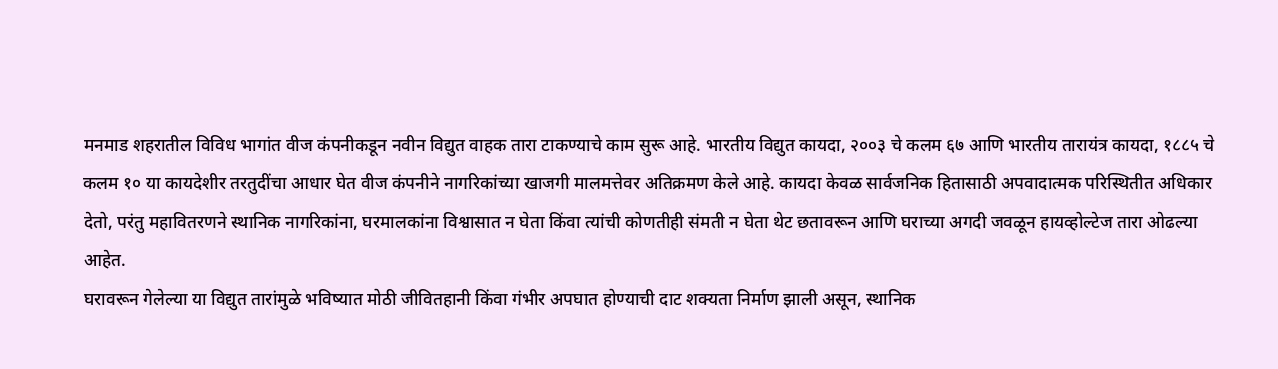मनमाड शहरातील विविध भागांत वीज कंपनीकडून नवीन विद्युत वाहक तारा टाकण्याचे काम सुरू आहे. भारतीय विद्युत कायदा, २००३ चे कलम ६७ आणि भारतीय तारायंत्र कायदा, १८८५ चे कलम १० या कायदेशीर तरतुदींचा आधार घेत वीज कंपनीने नागरिकांच्या खाजगी मालमत्तेवर अतिक्रमण केले आहे. कायदा केवळ सार्वजनिक हितासाठी अपवादात्मक परिस्थितीत अधिकार देतो, परंतु महावितरणने स्थानिक नागरिकांना, घरमालकांना विश्वासात न घेता किंवा त्यांची कोणतीही संमती न घेता थेट छतावरून आणि घराच्या अगदी जवळून हायव्होल्टेज तारा ओढल्या आहेत.
घरावरून गेलेल्या या विद्युत तारांमुळे भविष्यात मोठी जीवितहानी किंवा गंभीर अपघात होण्याची दाट शक्यता निर्माण झाली असून, स्थानिक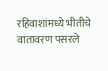रहिवाशांमध्ये भीतीचे वातावरण पसरले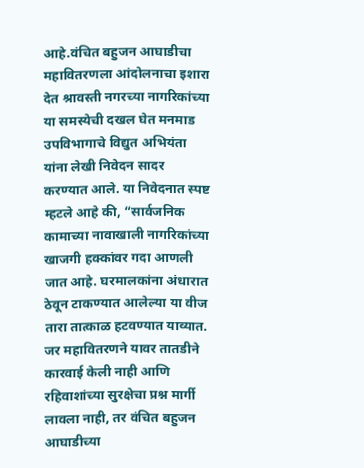आहे.वंचित बहुजन आघाडीचा महावितरणला आंदोलनाचा इशारा देत श्रावस्ती नगरच्या नागरिकांच्या या समस्येची दखल घेत मनमाड उपविभागाचे विद्युत अभियंता यांना लेखी निवेदन सादर करण्यात आले. या निवेदनात स्पष्ट म्हटले आहे की, “सार्वजनिक कामाच्या नावाखाली नागरिकांच्या खाजगी हक्कांवर गदा आणली जात आहे. घरमालकांना अंधारात ठेवून टाकण्यात आलेल्या या वीज तारा तात्काळ हटवण्यात याव्यात. जर महावितरणने यावर तातडीने कारवाई केली नाही आणि रहिवाशांच्या सुरक्षेचा प्रश्न मार्गी लावला नाही, तर वंचित बहुजन आघाडीच्या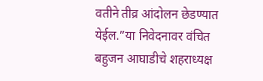वतीने तीव्र आंदोलन छेडण्यात येईल.”या निवेदनावर वंचित बहुजन आघाडीचे शहराध्यक्ष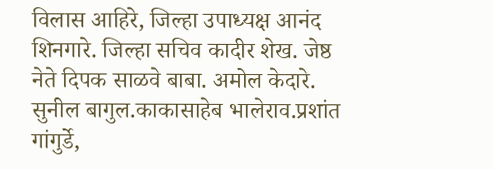विलास आहिरे, जिल्हा उपाध्यक्ष आनंद शिनगारे. जिल्हा सचिव कादीर शेख. जेष्ठ नेते दिपक साळवे बाबा. अमोल केदारे. सुनील बागुल.काकासाहेब भालेराव.प्रशांत गांगुर्डे,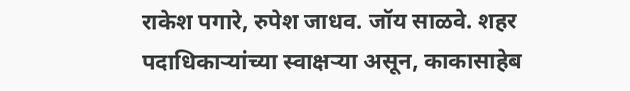राकेश पगारे, रुपेश जाधव. जॉय साळवे. शहर पदाधिकाऱ्यांच्या स्वाक्षऱ्या असून, काकासाहेब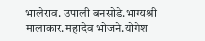भालेराव. उपाली बनसोडे.भाग्यश्री मालाकार.महादेव भोजने.योगेश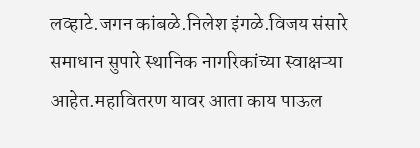लव्हाटे.जगन कांबळे.निलेश इंगळे.विजय संसारे समाधान सुपारे स्थानिक नागरिकांच्या स्वाक्षऱ्या आहेत.महावितरण यावर आता काय पाऊल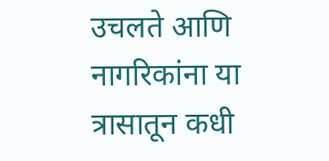उचलते आणि नागरिकांना या त्रासातून कधी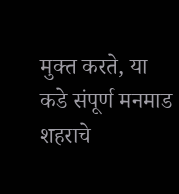मुक्त करते, या
कडे संपूर्ण मनमाड शहराचे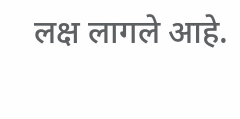लक्ष लागले आहे.